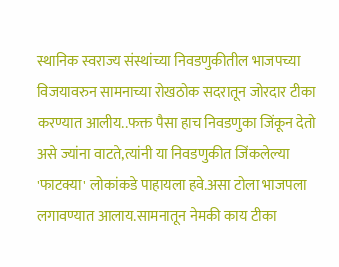स्थानिक स्वराज्य संस्थांच्या निवडणुकीतील भाजपच्या विजयावरुन सामनाच्या रोखठोक सदरातून जोरदार टीका करण्यात आलीय..फक्त पैसा हाच निवडणुका जिंकून देतो असे ज्यांना वाटते,त्यांनी या निवडणुकीत जिंकलेल्या 'फाटक्या' लोकांकडे पाहायला हवे.असा टोला भाजपला लगावण्यात आलाय.सामनातून नेमकी काय टीका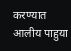करण्यात आलीय पाहुया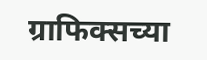ग्राफिक्सच्या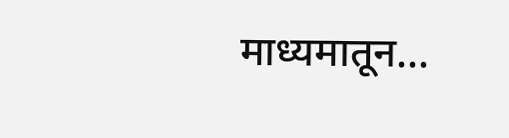माध्यमातून...